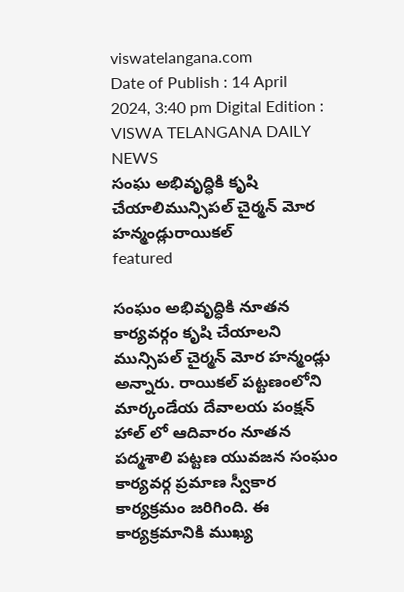viswatelangana.com
Date of Publish : 14 April 2024, 3:40 pm Digital Edition : VISWA TELANGANA DAILY NEWS
సంఘ అభివృద్ధికి కృషి చేయాలిమున్సిపల్ చైర్మన్ మోర హన్మండ్లురాయికల్
featured

సంఘం అభివృద్ధికి నూతన కార్యవర్గం కృషి చేయాలని మున్సిపల్ చైర్మన్ మోర హన్మండ్లు అన్నారు. రాయికల్ పట్టణంలోని మార్కండేయ దేవాలయ పంక్షన్ హాల్ లో ఆదివారం నూతన పద్మశాలి పట్టణ యువజన సంఘం కార్యవర్గ ప్రమాణ స్వీకార కార్యక్రమం జరిగింది. ఈ కార్యక్రమానికి ముఖ్య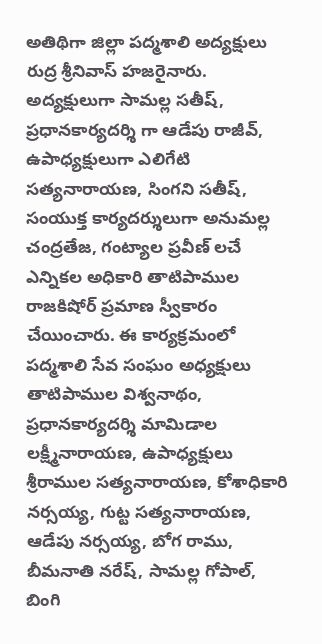అతిథిగా జిల్లా పద్మశాలి అద్యక్షులు రుద్ర శ్రీనివాస్ హజరైనారు. అద్యక్షులుగా సామల్ల సతీష్, ప్రధానకార్యదర్శి గా ఆడేపు రాజీవ్, ఉపాధ్యక్షులుగా ఎలిగేటి సత్యనారాయణ, సింగని సతీష్, సంయుక్త కార్యదర్శులుగా అనుమల్ల చంద్రతేజ, గంట్యాల ప్రవీణ్ లచే ఎన్నికల అధికారి తాటిపాముల రాజకిషోర్ ప్రమాణ స్వీకారం చేయించారు. ఈ కార్యక్రమంలో పద్మశాలి సేవ సంఘం అధ్యక్షులు తాటిపాముల విశ్వనాథం, ప్రధానకార్యదర్శి మామిడాల లక్ష్మీనారాయణ, ఉపాధ్యక్షులు శ్రీరాముల సత్యనారాయణ, కోశాధికారి నర్సయ్య, గుట్ట సత్యనారాయణ, ఆడేపు నర్సయ్య, బోగ రాము, బీమనాతి నరేష్, సామల్ల గోపాల్, బింగి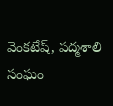వెంకటేష్, పద్మశాలి సంఘం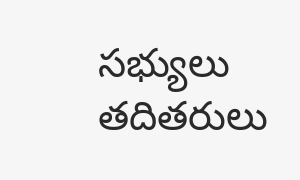సభ్యులు తదితరులు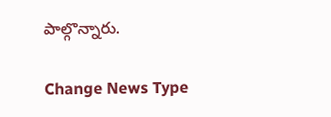పాల్గొన్నారు.

Change News Type